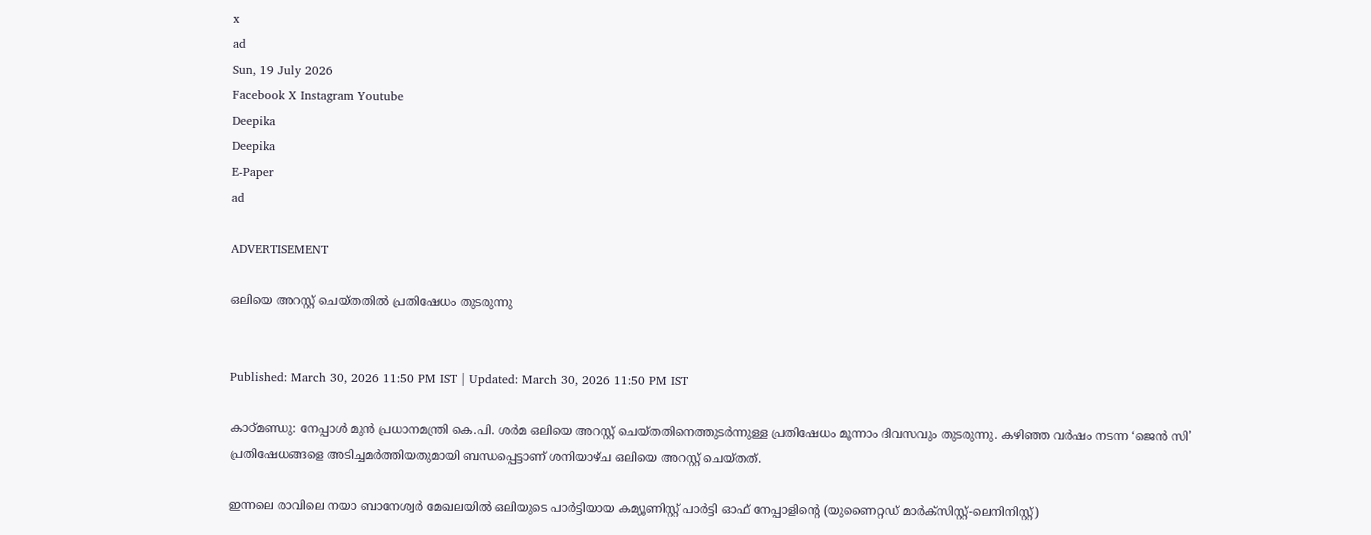x
ad
Sun, 19 July 2026
Facebook X Instagram Youtube
Deepika
Deepika
E-Paper
ad

ADVERTISEMENT

ഒലിയെ അറസ്റ്റ് ചെയ്തതിൽ പ്രതിഷേധം തുടരുന്നു


Published: March 30, 2026 11:50 PM IST | Updated: March 30, 2026 11:50 PM IST

കാഠ്മണ്ഡു: നേപ്പാള്‍ മുന്‍ പ്രധാനമന്ത്രി കെ.പി. ശര്‍മ ഒലിയെ അറസ്റ്റ് ചെയ്തതിനെത്തുടര്‍ന്നുള്ള പ്രതിഷേധം മൂന്നാം ദിവസവും തുടരുന്നു. കഴിഞ്ഞ വര്‍ഷം നടന്ന ‘ജെന്‍ സി’ പ്രതിഷേധങ്ങളെ അടിച്ചമര്‍ത്തിയതുമായി ബന്ധപ്പെട്ടാണ് ശനിയാഴ്ച ഒലിയെ അറസ്റ്റ് ചെയ്തത്.

ഇന്നലെ രാവിലെ നയാ ബാനേശ്വര്‍ മേഖലയില്‍ ഒലിയുടെ പാര്‍ട്ടിയായ കമ്യൂണിസ്റ്റ് പാര്‍ട്ടി ഓഫ് നേപ്പാളിന്‍റെ (യുണൈറ്റഡ് മാര്‍ക്‌സിസ്റ്റ്-ലെനിനിസ്റ്റ്)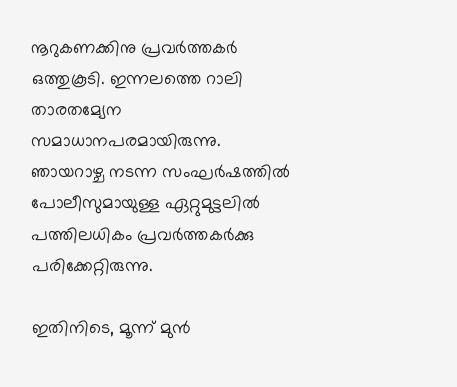നൂറുകണക്കിനു പ്രവര്‍ത്തകര്‍ ഒത്തുകൂടി. ഇന്നലത്തെ റാലി താരതമ്യേന സമാധാനപരമായിരുന്നു. ഞായറാഴ്ച നടന്ന സംഘര്‍ഷത്തില്‍ പോലീസുമായുള്ള ഏറ്റുമുട്ടലില്‍ പത്തിലധികം പ്രവര്‍ത്തകര്‍ക്കു പരിക്കേറ്റിരുന്നു.

ഇതിനിടെ, മൂന്ന് മുന്‍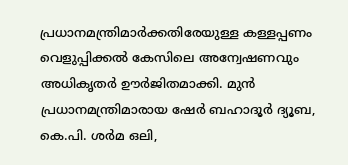പ്രധാനമന്ത്രിമാര്‍ക്കതിരേയുള്ള കള്ളപ്പണം വെളുപ്പിക്കല്‍ കേസിലെ അന്വേഷണവും അധികൃതര്‍ ഊര്‍ജിതമാക്കി. മുന്‍ പ്രധാനമന്ത്രിമാരായ ഷേര്‍ ബഹാദൂര്‍ ദ്യൂബ, കെ.പി. ശര്‍മ ഒലി,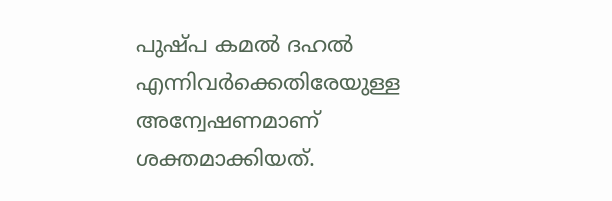പുഷ്പ കമല്‍ ദഹല്‍ എന്നിവര്‍ക്കെതിരേയുള്ള അന്വേഷണമാണ് ശക്തമാക്കിയത്.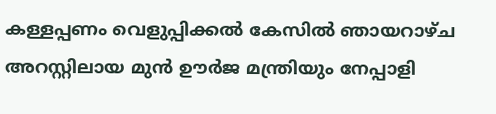കള്ളപ്പണം വെളുപ്പിക്കല്‍ കേസില്‍ ഞായറാഴ്ച അറസ്റ്റിലായ മുന്‍ ഊര്‍ജ മന്ത്രിയും നേപ്പാളി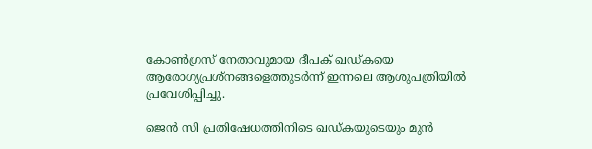കോണ്‍ഗ്രസ് നേതാവുമായ ദീപക് ഖഡ്കയെ ആരോഗ്യപ്രശ്‌നങ്ങളെത്തുടര്‍ന്ന് ഇന്നലെ ആശുപത്രിയില്‍ പ്രവേശിപ്പിച്ചു.

ജെന്‍ സി പ്രതിഷേധത്തിനിടെ ഖഡ്കയുടെയും മുന്‍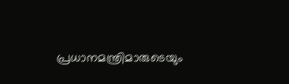പ്രധാനമന്ത്രിമാരുടെയും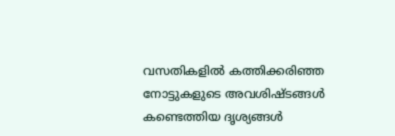വസതികളില്‍ കത്തിക്കരിഞ്ഞ നോട്ടുകളുടെ അവശിഷ്ടങ്ങള്‍ കണ്ടെത്തിയ ദൃശ്യങ്ങള്‍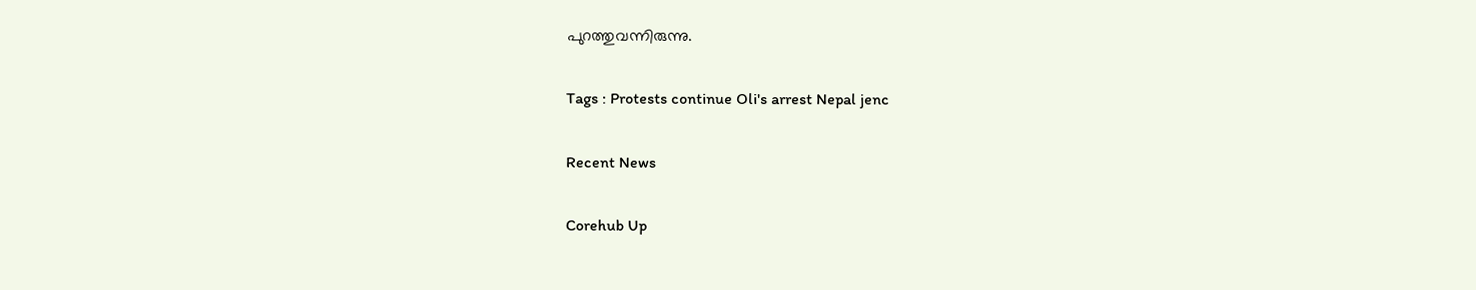പുറത്തുവന്നിരുന്നു.

Tags : Protests continue Oli's arrest Nepal jenc

Recent News

Corehub Up